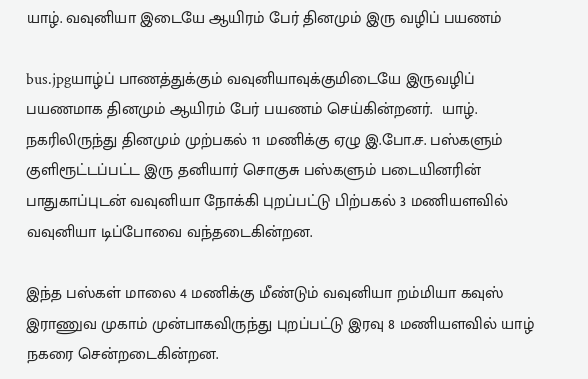யாழ். வவுனியா இடையே ஆயிரம் பேர் தினமும் இரு வழிப் பயணம்

bus.jpgயாழ்ப் பாணத்துக்கும் வவுனியாவுக்குமிடையே இருவழிப் பயணமாக தினமும் ஆயிரம் பேர் பயணம் செய்கின்றனர்.  யாழ். நகரிலிருந்து தினமும் முற்பகல் 11 மணிக்கு ஏழு இ.போ.ச. பஸ்களும் குளிரூட்டப்பட்ட இரு தனியார் சொகுசு பஸ்களும் படையினரின் பாதுகாப்புடன் வவுனியா நோக்கி புறப்பட்டு பிற்பகல் 3 மணியளவில் வவுனியா டிப்போவை வந்தடைகின்றன.

இந்த பஸ்கள் மாலை 4 மணிக்கு மீண்டும் வவுனியா றம்மியா கவுஸ் இராணுவ முகாம் முன்பாகவிருந்து புறப்பட்டு இரவு 8 மணியளவில் யாழ் நகரை சென்றடைகின்றன.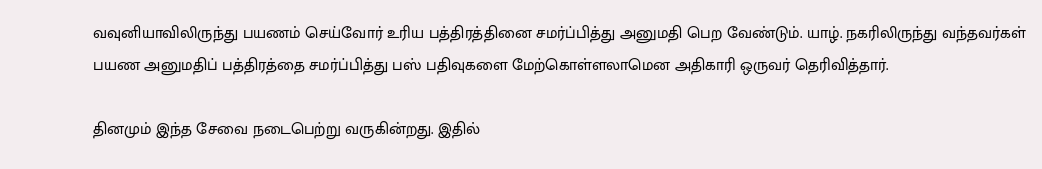வவுனியாவிலிருந்து பயணம் செய்வோர் உரிய பத்திரத்தினை சமர்ப்பித்து அனுமதி பெற வேண்டும். யாழ். நகரிலிருந்து வந்தவர்கள் பயண அனுமதிப் பத்திரத்தை சமர்ப்பித்து பஸ் பதிவுகளை மேற்கொள்ளலாமென அதிகாரி ஒருவர் தெரிவித்தார்.

தினமும் இந்த சேவை நடைபெற்று வருகின்றது. இதில்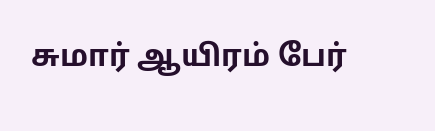சுமார் ஆயிரம் பேர்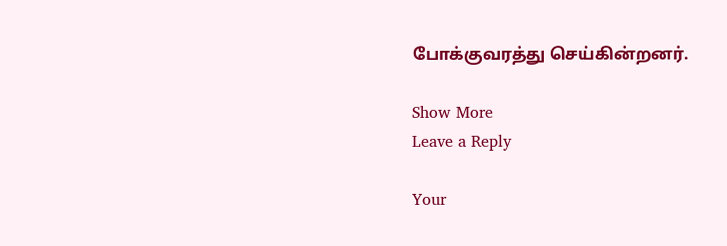போக்குவரத்து செய்கின்றனர்.

Show More
Leave a Reply

Your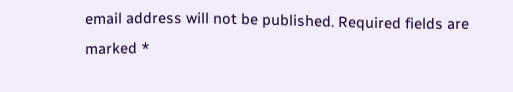email address will not be published. Required fields are marked *